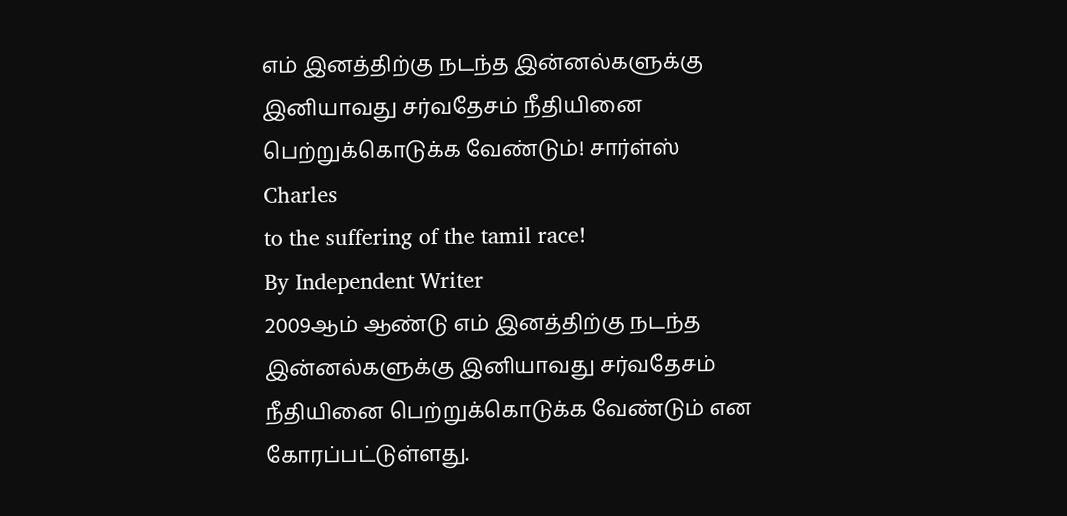எம் இனத்திற்கு நடந்த இன்னல்களுக்கு இனியாவது சர்வதேசம் நீதியினை பெற்றுக்கொடுக்க வேண்டும்! சார்ள்ஸ்
Charles
to the suffering of the tamil race!
By Independent Writer
2009ஆம் ஆண்டு எம் இனத்திற்கு நடந்த இன்னல்களுக்கு இனியாவது சர்வதேசம் நீதியினை பெற்றுக்கொடுக்க வேண்டும் என கோரப்பட்டுள்ளது.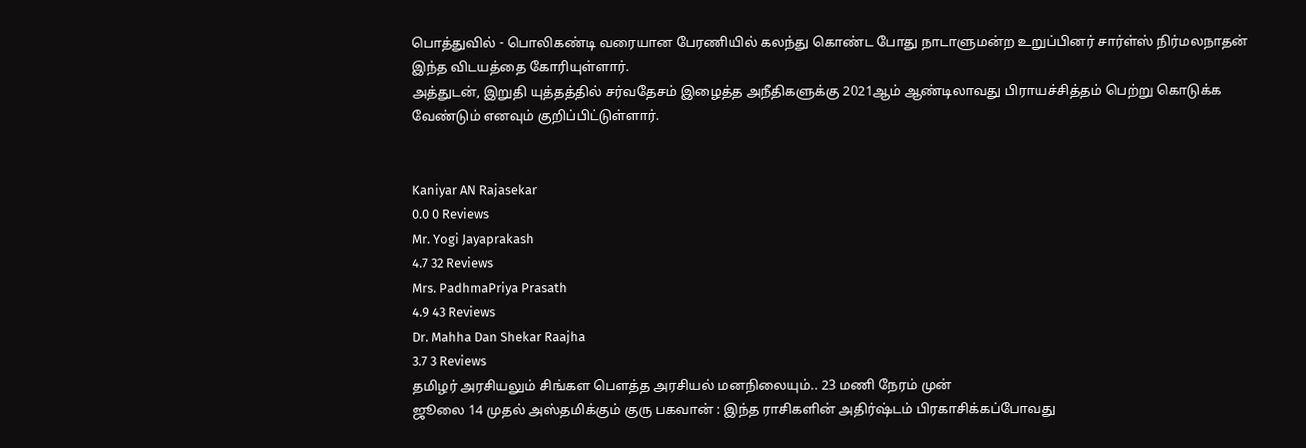பொத்துவில் - பொலிகண்டி வரையான பேரணியில் கலந்து கொண்ட போது நாடாளுமன்ற உறுப்பினர் சார்ள்ஸ் நிர்மலநாதன் இந்த விடயத்தை கோரியுள்ளார்.
அத்துடன், இறுதி யுத்தத்தில் சர்வதேசம் இழைத்த அநீதிகளுக்கு 2021ஆம் ஆண்டிலாவது பிராயச்சித்தம் பெற்று கொடுக்க வேண்டும் எனவும் குறிப்பிட்டுள்ளார்.


Kaniyar AN Rajasekar
0.0 0 Reviews
Mr. Yogi Jayaprakash
4.7 32 Reviews
Mrs. PadhmaPriya Prasath
4.9 43 Reviews
Dr. Mahha Dan Shekar Raajha
3.7 3 Reviews
தமிழர் அரசியலும் சிங்கள பௌத்த அரசியல் மனநிலையும்.. 23 மணி நேரம் முன்
ஜூலை 14 முதல் அஸ்தமிக்கும் குரு பகவான் : இந்த ராசிகளின் அதிர்ஷ்டம் பிரகாசிக்கப்போவது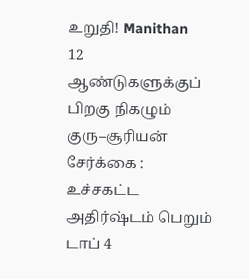உறுதி! Manithan
12 ஆண்டுகளுக்குப் பிறகு நிகழும் குரு–சூரியன் சேர்க்கை : உச்சகட்ட அதிர்ஷ்டம் பெறும் டாப் 4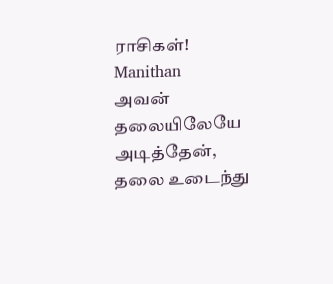ராசிகள்! Manithan
அவன் தலையிலேயே அடித்தேன், தலை உடைந்து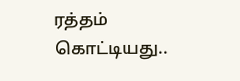ரத்தம் கொட்டியது..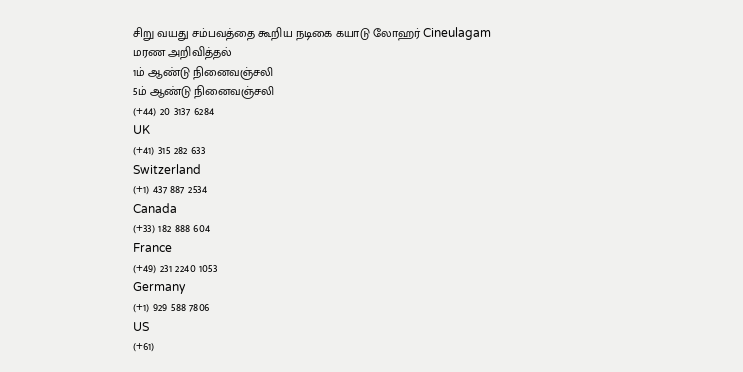சிறு வயது சம்பவத்தை கூறிய நடிகை கயாடு லோஹர் Cineulagam
மரண அறிவித்தல்
1ம் ஆண்டு நினைவஞ்சலி
5ம் ஆண்டு நினைவஞ்சலி
(+44) 20 3137 6284
UK
(+41) 315 282 633
Switzerland
(+1) 437 887 2534
Canada
(+33) 182 888 604
France
(+49) 231 2240 1053
Germany
(+1) 929 588 7806
US
(+61)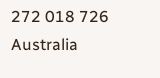272 018 726
Australia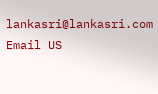lankasri@lankasri.com
Email US